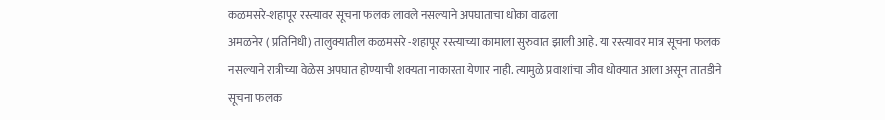कळमसरे-शहापूर रस्त्यावर सूचना फलक लावले नसल्याने अपघाताचा धोका वाढला
अमळनेर ( प्रतिनिधी) तालुक्यातील कळमसरे -शहापूर रस्त्याच्या कामाला सुरुवात झाली आहे. या रस्त्यावर मात्र सूचना फलक नसल्याने रात्रीच्या वेळेस अपघात होण्याची शक्यता नाकारता येणार नाही. त्यामुळे प्रवाशांचा जीव धोक्यात आला असून तातडीने सूचना फलक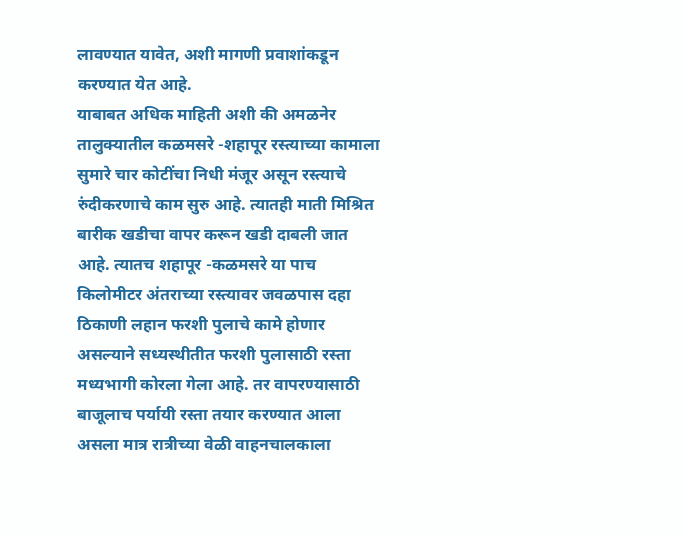लावण्यात यावेत, अशी मागणी प्रवाशांकडून करण्यात येत आहे.
याबाबत अधिक माहिती अशी की अमळनेर तालुक्यातील कळमसरे -शहापूर रस्त्याच्या कामाला सुमारे चार कोटींचा निधी मंजूर असून रस्त्याचे रुंदीकरणाचे काम सुरु आहे. त्यातही माती मिश्रित बारीक खडीचा वापर करून खडी दाबली जात आहे. त्यातच शहापूर -कळमसरे या पाच किलोमीटर अंतराच्या रस्त्यावर जवळपास दहा ठिकाणी लहान फरशी पुलाचे कामे होणार असल्याने सध्यस्थीतीत फरशी पुलासाठी रस्ता मध्यभागी कोरला गेला आहे. तर वापरण्यासाठी बाजूलाच पर्यायी रस्ता तयार करण्यात आला असला मात्र रात्रीच्या वेळी वाहनचालकाला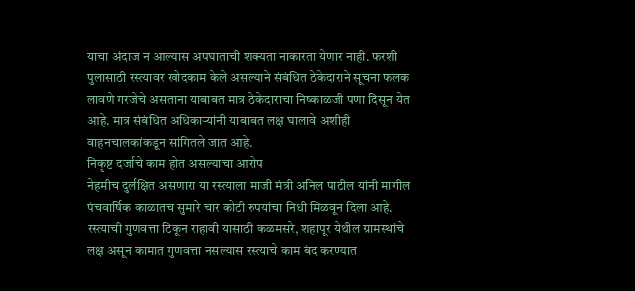याचा अंदाज न आल्यास अपघाताची शक्यता नाकारता येणार नाही. फरशी पुलासाठी रस्त्यावर खोदकाम केले असल्याने संबंधित ठेकेदाराने सूचना फलक लावणे गरजेचे असताना याबाबत मात्र ठेकेदाराचा निष्काळजी पणा दिसून येत आहे. मात्र संबंधित अधिकाऱ्यांनी याबाबत लक्ष घालावे अशीही वाहनचालकांकडून सांगितले जात आहे.
निकृष्ट दर्जाचे काम होत असल्याचा आरोप
नेहमीच दुर्लक्षित असणारा या रस्त्याला माजी मंत्री अनिल पाटील यांनी मागील पंचवार्षिक काळातच सुमारे चार कोटी रुपयांचा निधी मिळवून दिला आहे. रस्त्याची गुणवत्ता टिकून राहावी यासाठी कळमसरे, शहापूर येथील ग्रामस्थांचे लक्ष असून कामात गुणवत्ता नसल्यास रस्त्याचे काम बंद करण्यात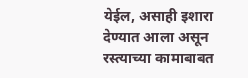येईल, असाही इशारा देण्यात आला असून रस्त्याच्या कामाबाबत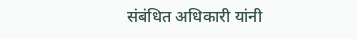संबंधित अधिकारी यांनी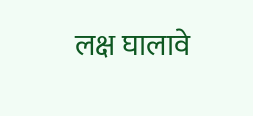लक्ष घालावे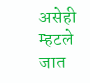असेही म्हटले जात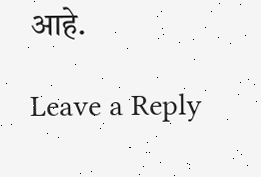आहे.

Leave a Reply